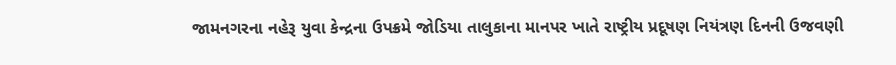જામનગરના નહેરૂ યુવા કેન્દ્રના ઉપક્રમે જોડિયા તાલુકાના માનપર ખાતે રાષ્ટ્રીય પ્રદૂષણ નિયંત્રણ દિનની ઉજવણી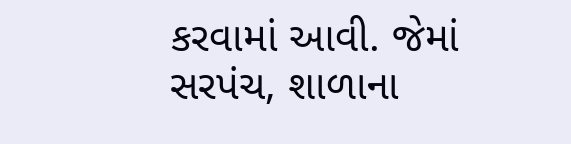કરવામાં આવી. જેમાં સરપંચ, શાળાના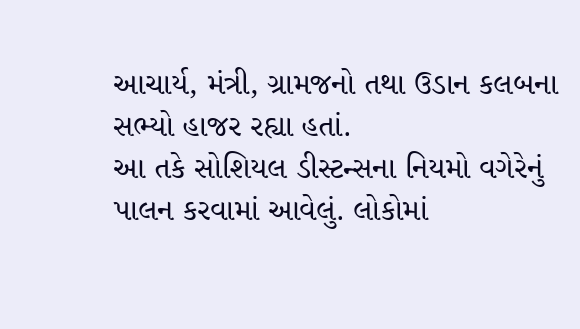આચાર્ય, મંત્રી, ગ્રામજનો તથા ઉડાન કલબના સભ્યો હાજર રહ્યા હતાં.
આ તકે સોશિયલ ડીસ્ટન્સના નિયમો વગેરેનું પાલન કરવામાં આવેલું. લોકોમાં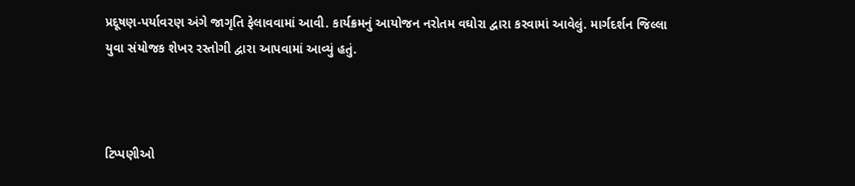પ્રદૂષણ-પર્યાવરણ અંગે જાગૃતિ ફેલાવવામાં આવી. કાર્યક્રમનું આયોજન નરોતમ વઘોરા દ્વારા કરવામાં આવેલું. માર્ગદર્શન જિલ્લા યુવા સંયોજક શેખર રસ્તોગી દ્વારા આપવામાં આવ્યું હતું.



ટિપ્પણીઓ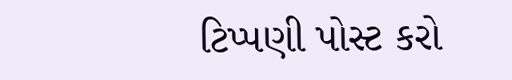ટિપ્પણી પોસ્ટ કરો